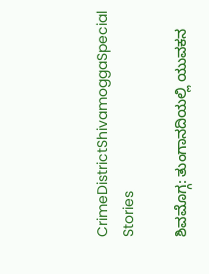CrimeDistrictShivamoggaSpecial Stories

ಶಿವಮೊಗ್ಗ: ತುಂಗಾನದಿಯಲ್ಲಿ ಯುವಕನ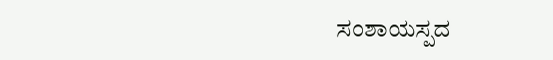ಸಂಶಾಯಸ್ಪದ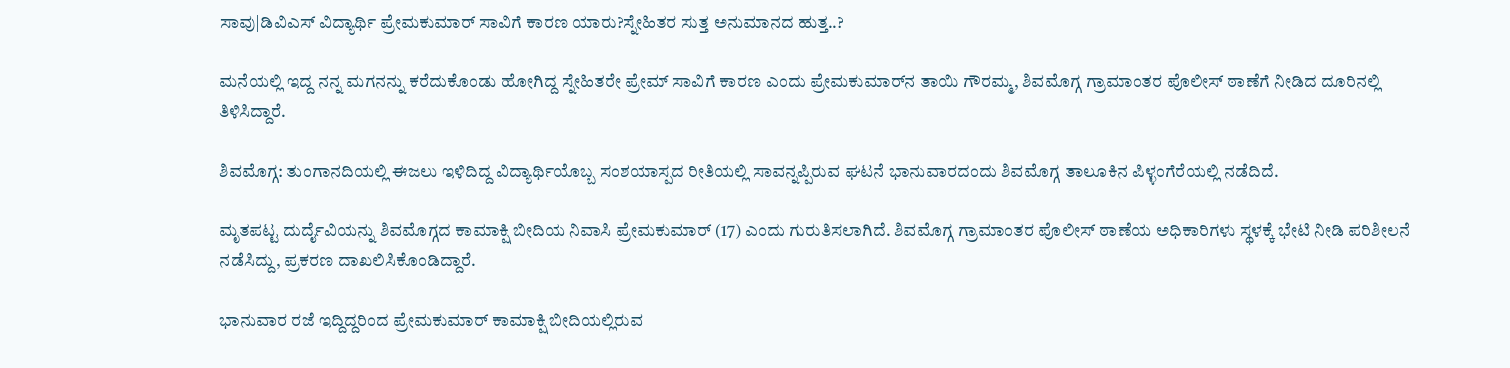ಸಾವು|ಡಿವಿಎಸ್‌ ವಿದ್ಯಾರ್ಥಿ ಪ್ರೇಮಕುಮಾರ್‌ ಸಾವಿಗೆ ಕಾರಣ ಯಾರು?ಸ್ನೇಹಿತರ ಸುತ್ತ ಅನುಮಾನದ ಹುತ್ತ..?

ಮನೆಯಲ್ಲಿ ಇದ್ದ ನನ್ನ ಮಗನನ್ನು ಕರೆದುಕೊಂಡು ಹೋಗಿದ್ದ ಸ್ನೇಹಿತರೇ ಪ್ರೇಮ್‌ ಸಾವಿಗೆ ಕಾರಣ ಎಂದು ಪ್ರೇಮಕುಮಾರ್‌ನ ತಾಯಿ ಗೌರಮ್ಮ, ಶಿವಮೊಗ್ಗ ಗ್ರಾಮಾಂತರ ಪೊಲೀಸ್‌ ಠಾಣೆಗೆ ನೀಡಿದ ದೂರಿನಲ್ಲಿ ತಿಳಿಸಿದ್ದಾರೆ.

ಶಿವಮೊಗ್ಗ: ತುಂಗಾನದಿಯಲ್ಲಿ ಈಜಲು ಇಳಿದಿದ್ದ ವಿದ್ಯಾರ್ಥಿಯೊಬ್ಬ ಸಂಶಯಾಸ್ಪದ ರೀತಿಯಲ್ಲಿ ಸಾವನ್ನಪ್ಪಿರುವ ಘಟನೆ ಭಾನುವಾರದಂದು ಶಿವಮೊಗ್ಗ ತಾಲೂಕಿನ ಪಿಳ್ಳಂಗೆರೆಯಲ್ಲಿ ನಡೆದಿದೆ.

ಮೃತಪಟ್ಟ ದುರ್ದೈವಿಯನ್ನು ಶಿವಮೊಗ್ಗದ ಕಾಮಾಕ್ಷಿ ಬೀದಿಯ ನಿವಾಸಿ ಪ್ರೇಮಕುಮಾರ್‌ (17) ಎಂದು ಗುರುತಿಸಲಾಗಿದೆ. ಶಿವಮೊಗ್ಗ ಗ್ರಾಮಾಂತರ ಪೊಲೀಸ್ ಠಾಣೆಯ ಅಧಿಕಾರಿಗಳು ಸ್ಥಳಕ್ಕೆ ಭೇಟಿ ನೀಡಿ ಪರಿಶೀಲನೆ ನಡೆಸಿದ್ದು, ಪ್ರಕರಣ‌ ದಾಖಲಿಸಿಕೊಂಡಿದ್ದಾರೆ.

ಭಾನುವಾರ ರಜೆ ಇದ್ದಿದ್ದರಿಂದ ಪ್ರೇಮಕುಮಾರ್‌ ಕಾಮಾಕ್ಷಿ ಬೀದಿಯಲ್ಲಿರುವ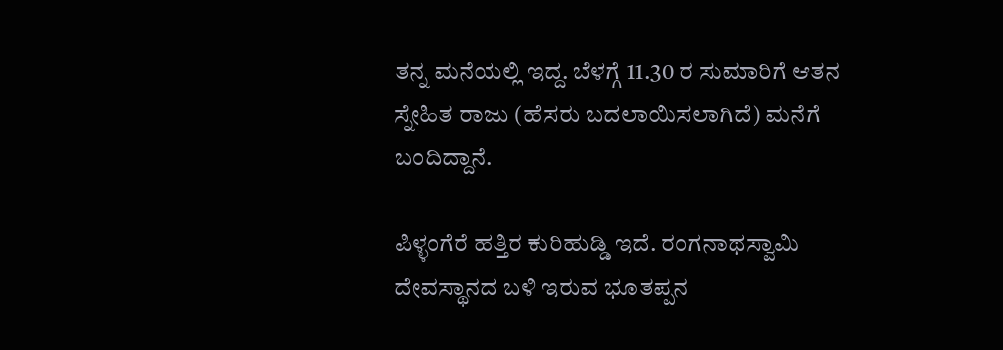ತನ್ನ ಮನೆಯಲ್ಲಿ ಇದ್ದ. ಬೆಳಗ್ಗೆ 11.30 ರ ಸುಮಾರಿಗೆ ಆತನ ಸ್ನೇಹಿತ ರಾಜು (ಹೆಸರು ಬದಲಾಯಿಸಲಾಗಿದೆ) ಮನೆಗೆ ಬಂದಿದ್ದಾನೆ.

ಪಿಳ್ಳಂಗೆರೆ ಹತ್ತಿರ ಕುರಿಹುಡ್ಡಿ ಇದೆ. ರಂಗನಾಥಸ್ವಾಮಿ ದೇವಸ್ಥಾನದ ಬಳಿ ಇರುವ ಭೂತಪ್ಪನ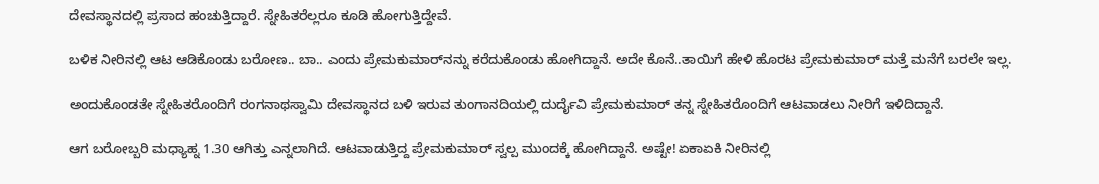ದೇವಸ್ಥಾನದಲ್ಲಿ ಪ್ರಸಾದ ಹಂಚುತ್ತಿದ್ದಾರೆ. ಸ್ನೇಹಿತರೆಲ್ಲರೂ ಕೂಡಿ ಹೋಗುತ್ತಿದ್ದೇವೆ.

ಬಳಿಕ ನೀರಿನಲ್ಲಿ ಆಟ ಆಡಿಕೊಂಡು ಬರೋಣ.. ಬಾ.. ಎಂದು ಪ್ರೇಮಕುಮಾರ್‌ನನ್ನು ಕರೆದುಕೊಂಡು ಹೋಗಿದ್ದಾನೆ. ಅದೇ ಕೊನೆ..ತಾಯಿಗೆ ಹೇಳಿ ಹೊರಟ ಪ್ರೇಮಕುಮಾರ್‌ ಮತ್ತೆ ಮನೆಗೆ ಬರಲೇ ಇಲ್ಲ.

ಅಂದುಕೊಂಡತೇ ಸ್ನೇಹಿತರೊಂದಿಗೆ ರಂಗನಾಥಸ್ವಾಮಿ ದೇವಸ್ಥಾನದ ಬಳಿ ಇರುವ ತುಂಗಾನದಿಯಲ್ಲಿ ದುರ್ದೈವಿ ಪ್ರೇಮಕುಮಾರ್‌ ತನ್ನ ಸ್ನೇಹಿತರೊಂದಿಗೆ ಆಟವಾಡಲು ನೀರಿಗೆ ಇಳಿದಿದ್ದಾನೆ.

ಆಗ ಬರೋಬ್ಬರಿ ಮಧ್ಯಾಹ್ನ 1.30 ಆಗಿತ್ತು ಎನ್ನಲಾಗಿದೆ. ಆಟವಾಡುತ್ತಿದ್ದ ಪ್ರೇಮಕುಮಾರ್‌ ಸ್ವಲ್ಪ ಮುಂದಕ್ಕೆ ಹೋಗಿದ್ದಾನೆ. ಅಷ್ಟೇ! ಏಕಾಏಕಿ ನೀರಿನಲ್ಲಿ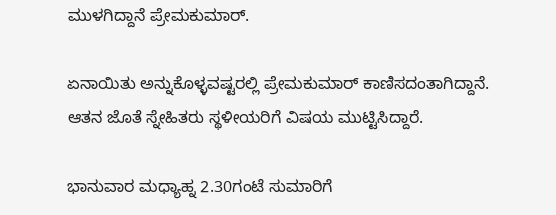ಮುಳಗಿದ್ದಾನೆ ಪ್ರೇಮಕುಮಾರ್‌.

ಏನಾಯಿತು ಅನ್ನುಕೊಳ್ಳವಷ್ಟರಲ್ಲಿ ಪ್ರೇಮಕುಮಾರ್‌ ಕಾಣಿಸದಂತಾಗಿದ್ದಾನೆ. ಆತನ ಜೊತೆ ಸ್ನೇಹಿತರು ಸ್ಥಳೀಯರಿಗೆ ವಿಷಯ ಮುಟ್ಟಿಸಿದ್ದಾರೆ.

ಭಾನುವಾರ ಮಧ್ಯಾಹ್ನ 2.30ಗಂಟೆ ಸುಮಾರಿಗೆ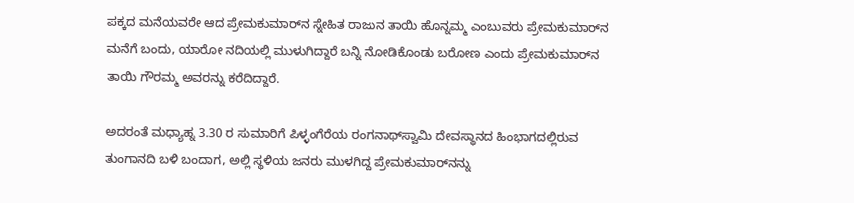ಪಕ್ಕದ ಮನೆಯವರೇ ಆದ ಪ್ರೇಮಕುಮಾರ್‌ನ ಸ್ನೇಹಿತ ರಾಜುನ ತಾಯಿ ಹೊನ್ನಮ್ಮ ಎಂಬುವರು ಪ್ರೇಮಕುಮಾರ್‌ನ ಮನೆಗೆ ಬಂದು, ಯಾರೋ ನದಿಯಲ್ಲಿ ಮುಳುಗಿದ್ದಾರೆ ಬನ್ನಿ ನೋಡಿಕೊಂಡು ಬರೋಣ ಎಂದು ಪ್ರೇಮಕುಮಾರ್‌ನ ತಾಯಿ ಗೌರಮ್ಮ ಅವರನ್ನು ಕರೆದಿದ್ದಾರೆ.

ಅದರಂತೆ ಮಧ್ಯಾಹ್ನ 3.30 ರ ಸುಮಾರಿಗೆ ಪಿಳ್ಳಂಗೆರೆಯ ರಂಗನಾಥ್‌ಸ್ವಾಮಿ ದೇವಸ್ಥಾನದ ಹಿಂಭಾಗದಲ್ಲಿರುವ ತುಂಗಾನದಿ ಬಳಿ ಬಂದಾಗ, ಅಲ್ಲಿ ಸ್ಥಳಿಯ ಜನರು ಮುಳಗಿದ್ದ ಪ್ರೇಮಕುಮಾರ್‌ನನ್ನು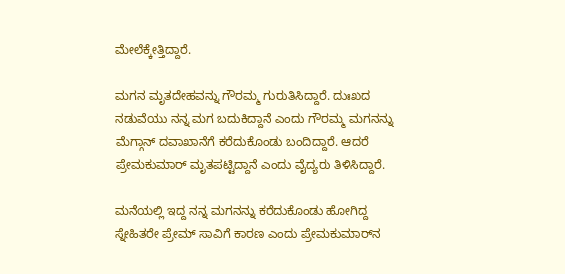ಮೇಲೆಕ್ಕೇತ್ತಿದ್ದಾರೆ.

ಮಗನ ಮೃತದೇಹವನ್ನು ಗೌರಮ್ಮ ಗುರುತಿಸಿದ್ದಾರೆ. ದುಃಖದ ನಡುವೆಯು ನನ್ನ ಮಗ ಬದುಕಿದ್ದಾನೆ ಎಂದು ಗೌರಮ್ಮ ಮಗನನ್ನು ಮೆಗ್ಗಾನ್‌ ದವಾಖಾನೆಗೆ ಕರೆದುಕೊಂಡು ಬಂದಿದ್ದಾರೆ. ಆದರೆ ಪ್ರೇಮಕುಮಾರ್‌ ಮೃತಪಟ್ಟಿದ್ದಾನೆ ಎಂದು ವೈದ್ಯರು ತಿಳಿಸಿದ್ದಾರೆ.

ಮನೆಯಲ್ಲಿ ಇದ್ದ ನನ್ನ ಮಗನನ್ನು ಕರೆದುಕೊಂಡು ಹೋಗಿದ್ದ ಸ್ನೇಹಿತರೇ ಪ್ರೇಮ್‌ ಸಾವಿಗೆ ಕಾರಣ ಎಂದು ಪ್ರೇಮಕುಮಾರ್‌ನ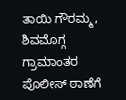ತಾಯಿ ಗೌರಮ್ಮ, ಶಿವಮೊಗ್ಗ ಗ್ರಾಮಾಂತರ ಪೊಲೀಸ್‌ ಠಾಣೆಗೆ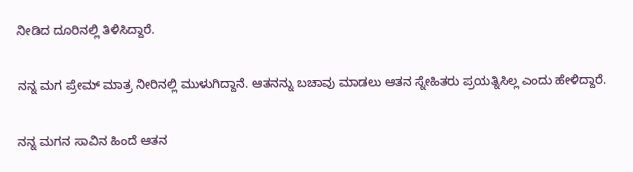ನೀಡಿದ ದೂರಿನಲ್ಲಿ ತಿಳಿಸಿದ್ದಾರೆ.

ನನ್ನ ಮಗ ಪ್ರೇಮ್‌ ಮಾತ್ರ ನೀರಿನಲ್ಲಿ ಮುಳುಗಿದ್ದಾನೆ. ಆತನನ್ನು ಬಚಾವು ಮಾಡಲು ಆತನ ಸ್ನೇಹಿತರು ಪ್ರಯತ್ನಿಸಿಲ್ಲ ಎಂದು ಹೇಳಿದ್ದಾರೆ.

ನನ್ನ ಮಗನ ಸಾವಿನ ಹಿಂದೆ ಆತನ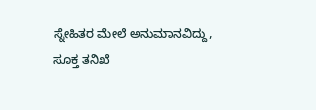ಸ್ನೇಹಿತರ ಮೇಲೆ ಅನುಮಾನವಿದ್ದು, ಸೂಕ್ತ ತನಿಖೆ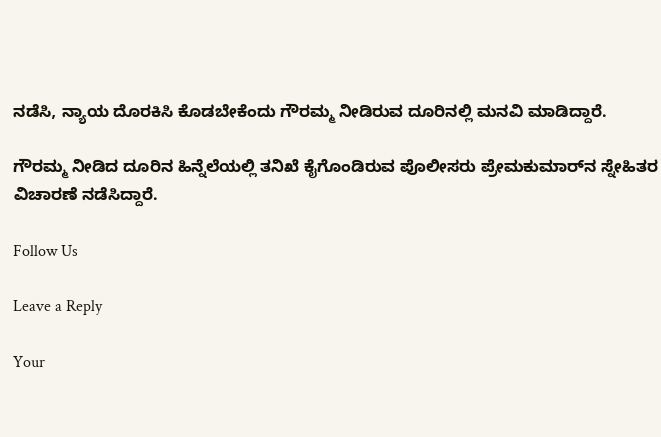ನಡೆಸಿ, ನ್ಯಾಯ ದೊರಕಿಸಿ ಕೊಡಬೇಕೆಂದು ಗೌರಮ್ಮ ನೀಡಿರುವ ದೂರಿನಲ್ಲಿ ಮನವಿ ಮಾಡಿದ್ದಾರೆ.

ಗೌರಮ್ಮ ನೀಡಿದ ದೂರಿನ ಹಿನ್ನೆಲೆಯಲ್ಲಿ ತನಿಖೆ ಕೈಗೊಂಡಿರುವ ಪೊಲೀಸರು ಪ್ರೇಮಕುಮಾರ್‌ನ ಸ್ನೇಹಿತರ ವಿಚಾರಣೆ ನಡೆಸಿದ್ದಾರೆ.

Follow Us

Leave a Reply

Your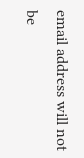email address will not be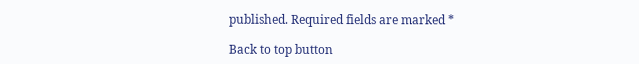published. Required fields are marked *

Back to top button